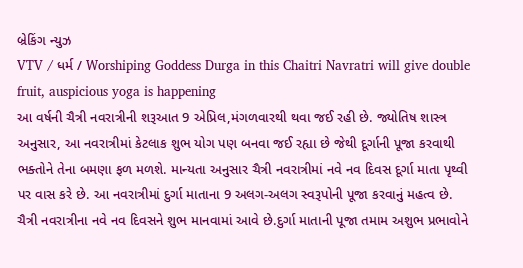બ્રેકિંગ ન્યુઝ
VTV / ધર્મ / Worshiping Goddess Durga in this Chaitri Navratri will give double fruit, auspicious yoga is happening
આ વર્ષની ચૈત્રી નવરાત્રીની શરૂઆત 9 એપ્રિલ,મંગળવારથી થવા જઈ રહી છે. જ્યોતિષ શાસ્ત્ર અનુસાર, આ નવરાત્રીમાં કેટલાક શુભ યોગ પણ બનવા જઈ રહ્યા છે જેથી દૂર્ગાની પૂજા કરવાથી ભક્તોને તેના બમણા ફળ મળશે. માન્યતા અનુસાર ચૈત્રી નવરાત્રીમાં નવે નવ દિવસ દૂર્ગા માતા પૃથ્વી પર વાસ કરે છે. આ નવરાત્રીમાં દુર્ગા માતાના 9 અલગ-અલગ સ્વરૂપોની પૂજા કરવાનું મહત્વ છે. ચૈત્રી નવરાત્રીના નવે નવ દિવસને શુભ માનવામાં આવે છે.દુર્ગા માતાની પૂજા તમામ અશુભ પ્રભાવોને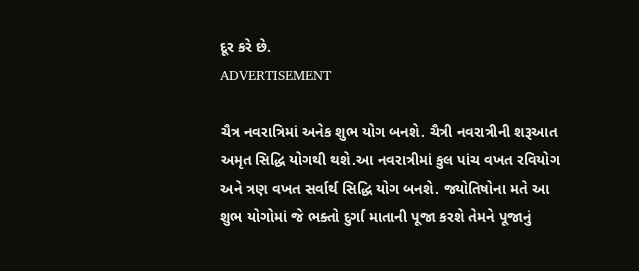દૂર કરે છે.
ADVERTISEMENT

ચૈત્ર નવરાત્રિમાં અનેક શુભ યોગ બનશે. ચૈત્રી નવરાત્રીની શરૂઆત અમૃત સિદ્ધિ યોગથી થશે.આ નવરાત્રીમાં કુલ પાંચ વખત રવિયોગ અને ત્રણ વખત સર્વાર્થ સિદ્ધિ યોગ બનશે. જ્યોતિષોના મતે આ શુભ યોગોમાં જે ભક્તો દુર્ગા માતાની પૂજા કરશે તેમને પૂજાનું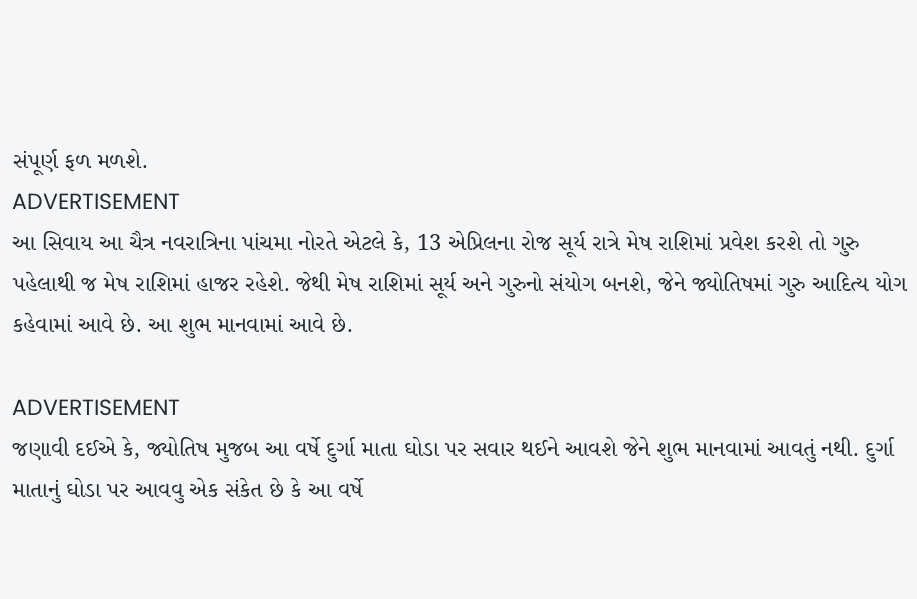સંપૂર્ણ ફળ મળશે.
ADVERTISEMENT
આ સિવાય આ ચૈત્ર નવરાત્રિના પાંચમા નોરતે એટલે કે, 13 એપ્રિલના રોજ સૂર્ય રાત્રે મેષ રાશિમાં પ્રવેશ કરશે તો ગુરુ પહેલાથી જ મેષ રાશિમાં હાજર રહેશે. જેથી મેષ રાશિમાં સૂર્ય અને ગુરુનો સંયોગ બનશે, જેને જ્યોતિષમાં ગુરુ આદિત્ય યોગ કહેવામાં આવે છે. આ શુભ માનવામાં આવે છે.

ADVERTISEMENT
જણાવી દઈએ કે, જ્યોતિષ મુજબ આ વર્ષે દુર્ગા માતા ઘોડા પર સવાર થઈને આવશે જેને શુભ માનવામાં આવતું નથી. દુર્ગા માતાનું ઘોડા પર આવવુ એક સંકેત છે કે આ વર્ષે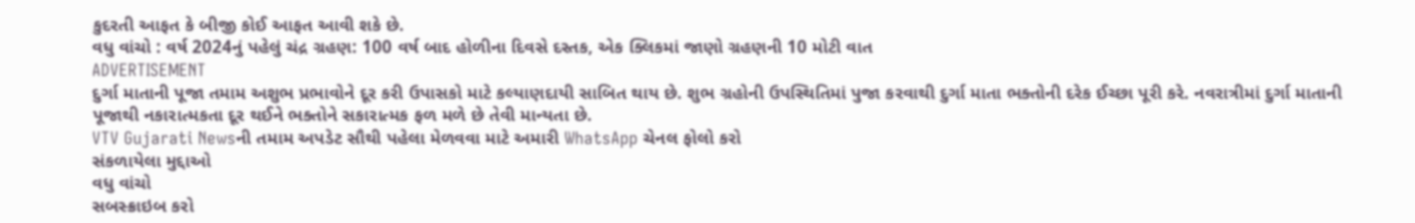કુદરતી આફત કે બીજી કોઈ આફત આવી શકે છે.
વધુ વાંચો : વર્ષ 2024નું પહેલું ચંદ્ર ગ્રહણ: 100 વર્ષ બાદ હોળીના દિવસે દસ્તક, એક ક્લિકમાં જાણો ગ્રહણની 10 મોટી વાત
ADVERTISEMENT
દુર્ગા માતાની પૂજા તમામ અશુભ પ્રભાવોને દૂર કરી ઉપાસકો માટે કલ્યાણદાયી સાબિત થાય છે. શુભ ગ્રહોની ઉપસ્થિતિમાં પુજા કરવાથી દુર્ગા માતા ભક્તોની દરેક ઈચ્છા પૂરી કરે. નવરાત્રીમાં દુર્ગા માતાની પૂજાથી નકારાત્મકતા દૂર થઈને ભક્તોને સકારાત્મક ફળ મળે છે તેવી માન્યતા છે.
VTV Gujarati Newsની તમામ અપડેટ સૌથી પહેલા મેળવવા માટે અમારી WhatsApp ચેનલ ફોલો કરો
સંકળાયેલા મુદ્દાઓ
વધુ વાંચો
સબસ્ક્રાઇબ કરો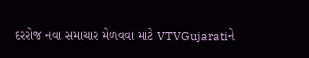દરરોજ નવા સમાચાર મેળવવા માટે VTVGujaratiને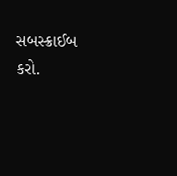સબસ્ક્રાઈબ કરો.